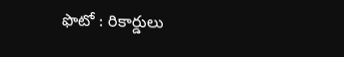ఫొటో : రికార్డులు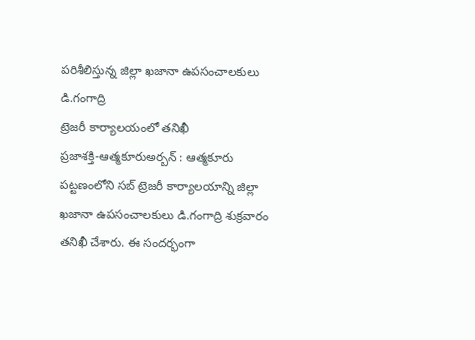పరిశీలిస్తున్న జిల్లా ఖజానా ఉపసంచాలకులు డి.గంగాద్రి
ట్రెజరీ కార్యాలయంలో తనిఖీ
ప్రజాశక్తి-ఆత్మకూరుఅర్బన్ : ఆత్మకూరు పట్టణంలోని సబ్ ట్రెజరీ కార్యాలయాన్ని జిల్లా ఖజానా ఉపసంచాలకులు డి.గంగాద్రి శుక్రవారం తనిఖీ చేశారు. ఈ సందర్భంగా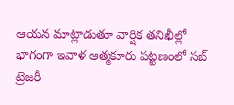ఆయన మాట్లాడుతూ వార్షిక తనిఖీల్లో భాగంగా ఇవాళ ఆత్మకూరు పట్టణంలో సబ్ ట్రెజరీ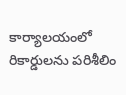కార్యాలయంలో రికార్డులను పరిశీలిం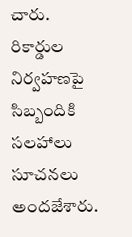చారు. రికార్డుల నిర్వహణపై సిబ్బందికి సలహాలు సూచనలు అందజేశారు.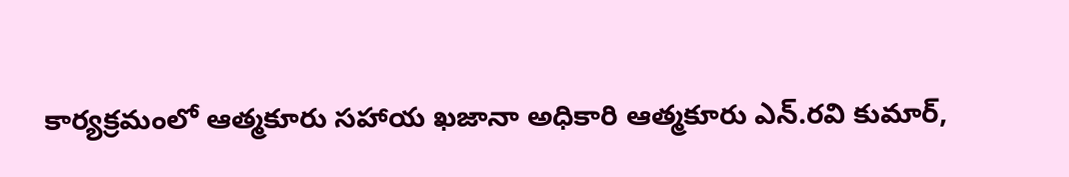కార్యక్రమంలో ఆత్మకూరు సహాయ ఖజానా అధికారి ఆత్మకూరు ఎన్.రవి కుమార్,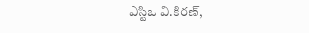ఎస్టిఒ వి.కిరణ్,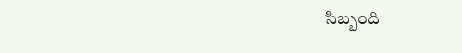సిబ్బంది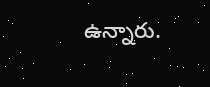ఉన్నారు.